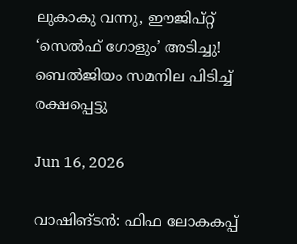ലുകാകു വന്നു, ഈജിപ്റ്റ് ‘സെൽഫ് ഗോളും’ അടിച്ചു! ബെൽജിയം സമനില പിടിച്ച് രക്ഷപ്പെട്ടു

Jun 16, 2026

വാഷിങ്ടൻ: ഫിഫ ലോകകപ്പ്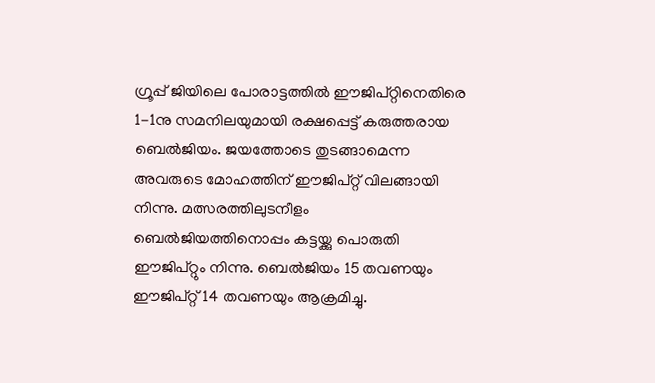ഗ്രൂപ്പ് ജിയിലെ പോരാട്ടത്തിൽ ഈജിപ്റ്റിനെതിരെ 1-1നു സമനിലയുമായി രക്ഷപ്പെട്ട് കരുത്തരായ ബെൽജിയം. ജയത്തോടെ തുടങ്ങാമെന്ന അവരുടെ മോഹത്തിന് ഈജിപ്റ്റ് വിലങ്ങായി നിന്നു. മത്സരത്തിലുടനീളം ബെൽജിയത്തിനൊപ്പം കട്ടയ്ക്കു പൊരുതി ഈജിപ്റ്റും നിന്നു. ബെൽജിയം 15 തവണയും ഈജിപ്റ്റ് 14 തവണയും ആക്രമിച്ചു.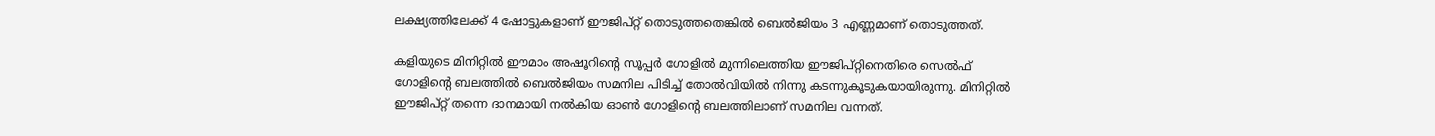ലക്ഷ്യത്തിലേക്ക് 4 ഷോട്ടുകളാണ് ഈജിപ്റ്റ് തൊടുത്തതെങ്കിൽ ബെൽജിയം 3 എണ്ണമാണ് തൊടുത്തത്.

കളിയുടെ മിനിറ്റിൽ ഈമാം അഷൂറിന്റെ സൂപ്പർ ഗോളിൽ മുന്നിലെത്തിയ ഈജിപ്റ്റിനെതിരെ സെൽഫ് ഗോളിന്റെ ബലത്തിൽ ബെൽജിയം സമനില പിടിച്ച് തോൽവിയിൽ നിന്നു കടന്നുകൂടുകയായിരുന്നു. മിനിറ്റിൽ ഈജിപ്റ്റ് തന്നെ ദാനമായി നൽകിയ ഓൺ ഗോളിന്റെ ബലത്തിലാണ് സമനില വന്നത്.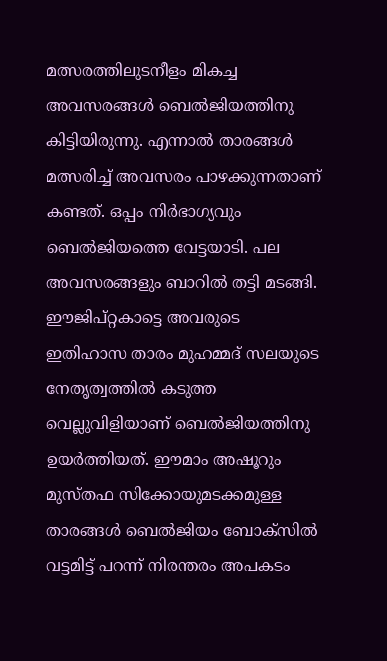മത്സരത്തിലുടനീളം മികച്ച അവസരങ്ങൾ ബെൽജിയത്തിനു കിട്ടിയിരുന്നു. എന്നാൽ താരങ്ങൾ മത്സരിച്ച് അവസരം പാഴക്കുന്നതാണ് കണ്ടത്. ഒപ്പം നിർഭാഗ്യവും ബെൽജിയത്തെ വേട്ടയാടി. പല അവസരങ്ങളും ബാറിൽ തട്ടി മടങ്ങി. ഈജിപ്റ്റകാട്ടെ അവരുടെ ഇതിഹാസ താരം മുഹമ്മദ് സലയുടെ നേതൃത്വത്തിൽ കടുത്ത വെല്ലുവിളിയാണ് ബെൽജിയത്തിനു ഉയർത്തിയത്. ഈമാം അഷൂറും മുസ്തഫ സിക്കോയുമടക്കമുള്ള താരങ്ങൾ ബെൽജിയം ബോക്സിൽ വട്ടമിട്ട് പറന്ന് നിരന്തരം അപകടം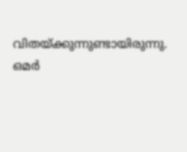വിതയ്ക്കുന്നുണ്ടായിരുന്നു. ഒമർ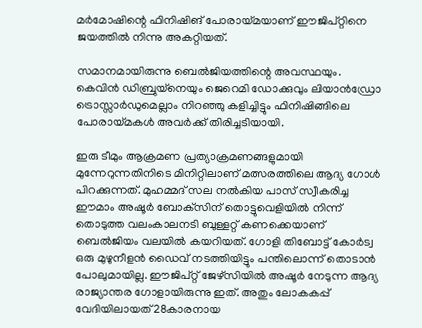മർമോഷിന്റെ ഫിനിഷിങ് പോരായ്മയാണ് ഈജിപ്റ്റിനെ ജയത്തിൽ നിന്നു അകറ്റിയത്.

സമാനമായിരുന്നു ബെൽജിയത്തിന്റെ അവസ്ഥയും. കെവിൻ ഡിബ്രുയ്നെയും ജെറെമി ഡോക്കുവും ലിയാൻഡ്രോ ട്രൊസ്സാർഡുമെല്ലാം നിറഞ്ഞു കളിച്ചിട്ടും ഫിനിഷിങ്ങിലെ പോരായ്മകൾ അവർക്ക് തിരിച്ചടിയായി.

ഇരു ടീമും ആക്രമണ പ്രത്യാക്രമണങ്ങളുമായി മുന്നേറുന്നതിനിടെ മിനിറ്റിലാണ് മത്സരത്തിലെ ആദ്യ ഗോൾ പിറക്കുന്നത്. മുഹമ്മദ് സല നൽകിയ പാസ് സ്വീകരിച്ച ഈമാം അഷൂർ ബോക്‌സിന് തൊട്ടുവെളിയിൽ നിന്ന് തൊടുത്ത വലംകാലനടി ബുള്ളറ്റ് കണക്കെയാണ് ബെൽജിയം വലയിൽ കയറിയത്. ഗോളി തിബോട്ട് കോർട്വ ഒരു മുഴുനീളൻ ഡൈവ് നടത്തിയിട്ടും പന്തിലൊന്ന് തൊടാൻ പോലുമായില്ല. ഈജിപ്റ്റ് ജേഴ്‌സിയിൽ അഷൂർ നേടുന്ന ആദ്യ രാജ്യാന്തര ഗോളായിരുന്നു ഇത്. അതും ലോകകപ്പ് വേദിയിലായത് 28കാരനായ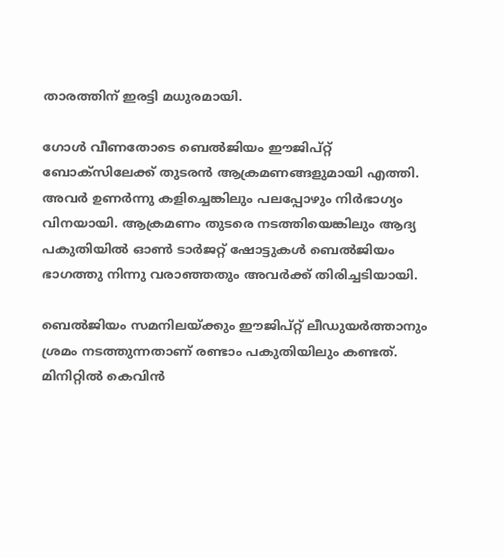താരത്തിന് ഇരട്ടി മധുരമായി.

ഗോൾ വീണതോടെ ബെൽജിയം ഈജിപ്റ്റ് ബോക്സിലേക്ക് തുടരൻ ആക്രമണങ്ങളുമായി എത്തി. അവർ ഉണർന്നു കളിച്ചെങ്കിലും പലപ്പോഴും നിർഭാഗ്യം വിനയായി. ആക്രമണം തുടരെ നടത്തിയെങ്കിലും ആദ്യ പകുതിയിൽ ഓൺ ടാർജറ്റ് ഷോട്ടുകൾ ബെൽജിയം ഭാഗത്തു നിന്നു വരാഞ്ഞതും അവർക്ക് തിരിച്ചടിയായി.

ബെൽജിയം സമനിലയ്ക്കും ഈജിപ്റ്റ് ലീഡുയർത്താനും ശ്രമം നടത്തുന്നതാണ് രണ്ടാം പകുതിയിലും കണ്ടത്. മിനിറ്റിൽ കെവിൻ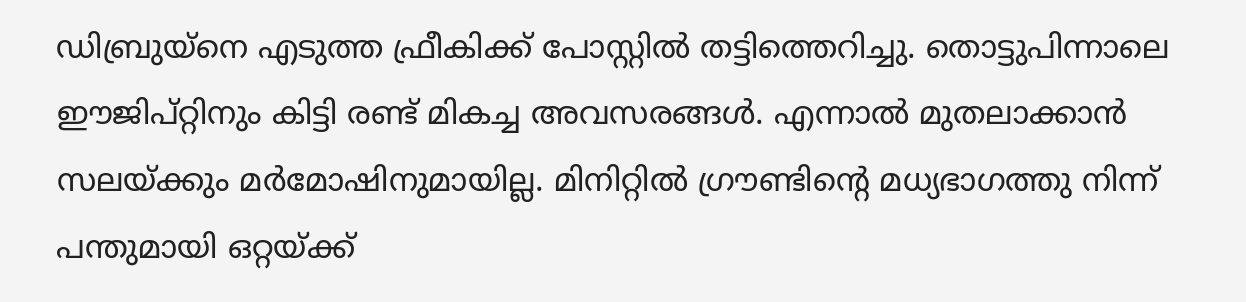ഡിബ്രുയ്നെ എടുത്ത ഫ്രീകിക്ക് പോസ്റ്റിൽ തട്ടിത്തെറിച്ചു. തൊട്ടുപിന്നാലെ ഈജിപ്റ്റിനും കിട്ടി രണ്ട് മികച്ച അവസരങ്ങൾ. എന്നാൽ മുതലാക്കാൻ സലയ്ക്കും മർമോഷിനുമായില്ല. മിനിറ്റിൽ ഗ്രൗണ്ടിന്റെ മധ്യഭാഗത്തു നിന്ന് പന്തുമായി ഒറ്റയ്ക്ക്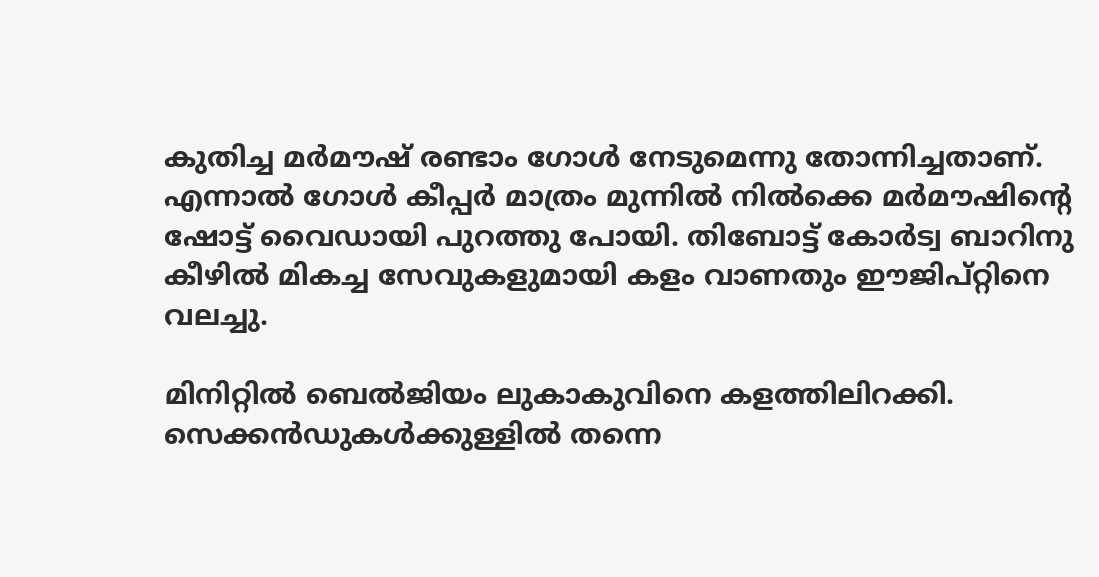കുതിച്ച മർമൗഷ് രണ്ടാം ഗോൾ നേടുമെന്നു തോന്നിച്ചതാണ്. എന്നാൽ ഗോൾ കീപ്പർ മാത്രം മുന്നിൽ നിൽക്കെ മർമൗഷിന്റെ ഷോട്ട് വൈഡായി പുറത്തു പോയി. തിബോട്ട് കോർട്വ ബാറിനു കീഴിൽ മികച്ച സേവുകളുമായി കളം വാണതും ഈജിപ്റ്റിനെ വലച്ചു.

മിനിറ്റിൽ ബെൽജിയം ലുകാകുവിനെ കളത്തിലിറക്കി. സെക്കൻഡുകൾക്കുള്ളിൽ തന്നെ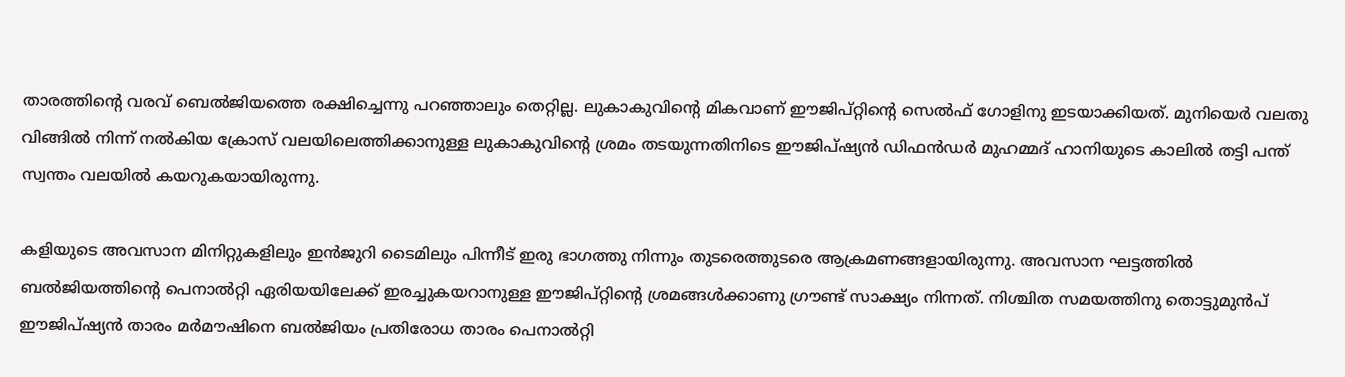താരത്തിന്റെ വരവ് ബെൽജിയത്തെ രക്ഷിച്ചെന്നു പറഞ്ഞാലും തെറ്റില്ല. ലുകാകുവിന്റെ മികവാണ് ഈജിപ്റ്റിന്റെ സെൽഫ് ഗോളിനു ഇടയാക്കിയത്. മുനിയെർ വലതു വിങ്ങിൽ നിന്ന് നൽകിയ ക്രോസ് വലയിലെത്തിക്കാനുള്ള ലുകാകുവിന്റെ ശ്രമം തടയുന്നതിനിടെ ഈജിപ്ഷ്യൻ ഡിഫൻഡർ മുഹമ്മദ് ഹാനിയുടെ കാലിൽ തട്ടി പന്ത് സ്വന്തം വലയിൽ കയറുകയായിരുന്നു.

കളിയുടെ അവസാന മിനിറ്റുകളിലും ഇൻജുറി ടൈമിലും പിന്നീട് ഇരു ഭാഗത്തു നിന്നും തുടരെത്തുടരെ ആക്രമണങ്ങളായിരുന്നു. അവസാന ഘട്ടത്തിൽ ബൽജിയത്തിന്റെ പെനാൽറ്റി ഏരിയയിലേക്ക് ഇരച്ചുകയറാനുള്ള ഈജിപ്റ്റിന്റെ ശ്രമങ്ങൾക്കാണു ഗ്രൗണ്ട് സാക്ഷ്യം നിന്നത്. നിശ്ചിത സമയത്തിനു തൊട്ടുമുൻപ് ഈജിപ്ഷ്യൻ താരം മർമൗഷിനെ ബൽജിയം പ്രതിരോധ താരം പെനാൽറ്റി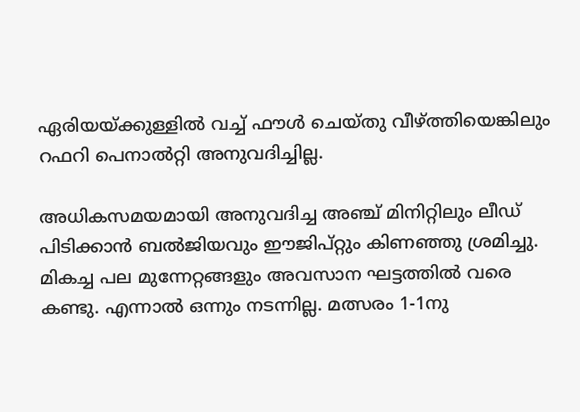ഏരിയയ്ക്കുള്ളില്‍ വച്ച് ഫൗൾ ചെയ്തു വീഴ്ത്തിയെങ്കിലും റഫറി പെനാൽറ്റി അനുവദിച്ചില്ല.

അധികസമയമായി അനുവദിച്ച അഞ്ച് മിനിറ്റിലും ലീ‍ഡ് പിടിക്കാൻ ബൽജിയവും ഈജിപ്റ്റും കിണഞ്ഞു ശ്രമിച്ചു. മികച്ച പല മുന്നേറ്റങ്ങളും അവസാന ഘട്ടത്തിൽ വരെ കണ്ടു. എന്നാൽ ഒന്നും നടന്നില്ല. മത്സരം 1-1നു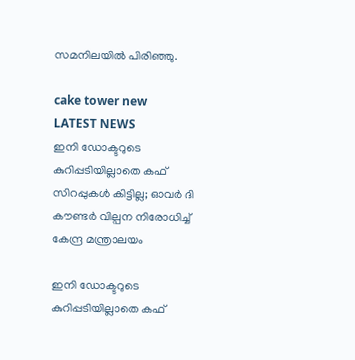സമനിലയിൽ പിരി‍ഞ്ഞു.

cake tower new
LATEST NEWS
ഇനി ഡോക്ടറുടെ കുറിപ്പടിയില്ലാതെ കഫ് സിറപ്പുകൾ കിട്ടില്ല; ഓവർ ദി കൗണ്ടർ വില്പന നിരോധിച്ച് കേന്ദ്ര മന്ത്രാലയം

ഇനി ഡോക്ടറുടെ കുറിപ്പടിയില്ലാതെ കഫ്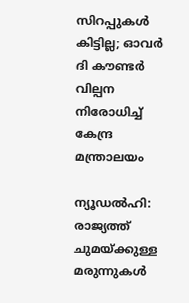സിറപ്പുകൾ കിട്ടില്ല; ഓവർ ദി കൗണ്ടർ വില്പന നിരോധിച്ച് കേന്ദ്ര മന്ത്രാലയം

ന്യൂഡൽഹി: രാജ്യത്ത് ചുമയ്ക്കുള്ള മരുന്നുകൾ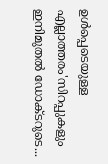ഉൾപ്പെടെയുള്ള എല്ലാത്തരം'സിറപ്പുകളും ഇനിമുതൽ ഡോക്ടറുടെ...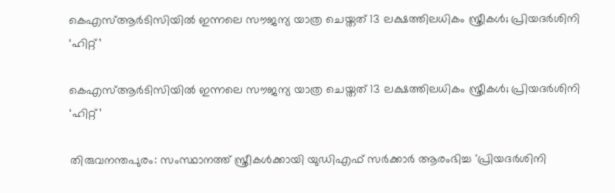കെഎസ്ആര്‍ടിസിയില്‍ ഇന്നലെ സൗജന്യ യാത്ര ചെയ്തത് 13 ലക്ഷത്തിലധികം സ്ത്രീകള്‍; പ്രിയദര്‍ശിനി ‘ഹിറ്റ്’

കെഎസ്ആര്‍ടിസിയില്‍ ഇന്നലെ സൗജന്യ യാത്ര ചെയ്തത് 13 ലക്ഷത്തിലധികം സ്ത്രീകള്‍; പ്രിയദര്‍ശിനി ‘ഹിറ്റ്’

തിരുവനന്തപുരം: സംസ്ഥാനത്ത് സ്ത്രീകള്‍ക്കായി യുഡിഎഫ് സര്‍ക്കാര്‍ ആരംഭിച്ച 'പ്രിയദര്‍ശിനി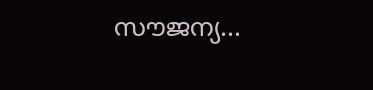സൗജന്യ...